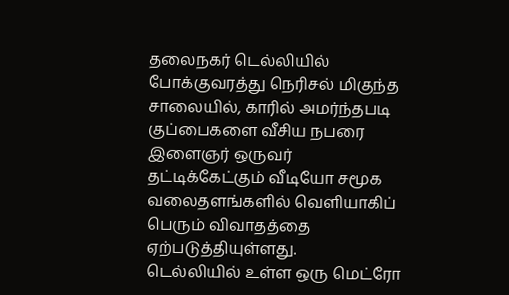தலைநகர் டெல்லியில் போக்குவரத்து நெரிசல் மிகுந்த சாலையில், காரில் அமர்ந்தபடி குப்பைகளை வீசிய நபரை இளைஞர் ஒருவர் தட்டிக்கேட்கும் வீடியோ சமூக வலைதளங்களில் வெளியாகிப் பெரும் விவாதத்தை ஏற்படுத்தியுள்ளது.
டெல்லியில் உள்ள ஒரு மெட்ரோ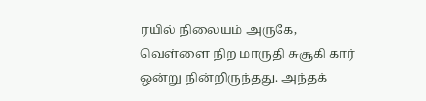ரயில் நிலையம் அருகே, வெள்ளை நிற மாருதி சுசூகி கார் ஒன்று நின்றிருந்தது. அந்தக்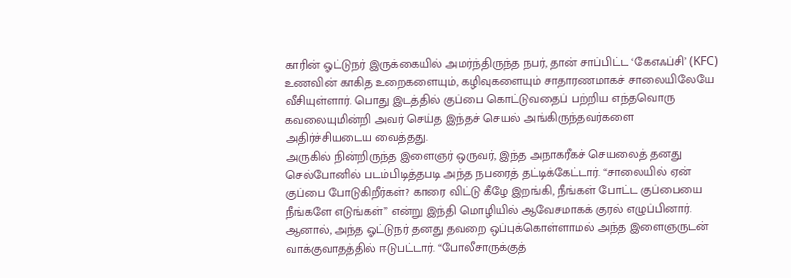காரின் ஓட்டுநர் இருக்கையில் அமர்ந்திருந்த நபர், தான் சாப்பிட்ட ‘கேஎஃப்சி’ (KFC) உணவின் காகித உறைகளையும், கழிவுகளையும் சாதாரணமாகச் சாலையிலேயே வீசியுள்ளார். பொது இடத்தில் குப்பை கொட்டுவதைப் பற்றிய எந்தவொரு கவலையுமின்றி அவர் செய்த இந்தச் செயல் அங்கிருந்தவர்களை அதிர்ச்சியடைய வைத்தது.
அருகில் நின்றிருந்த இளைஞர் ஒருவர், இந்த அநாகரீகச் செயலைத் தனது செல்போனில் படம்பிடித்தபடி அந்த நபரைத் தட்டிக்கேட்டார். “சாலையில் ஏன் குப்பை போடுகிறீர்கள்? காரை விட்டு கீழே இறங்கி, நீங்கள் போட்ட குப்பையை நீங்களே எடுங்கள்” என்று இந்தி மொழியில் ஆவேசமாகக் குரல் எழுப்பினார்.
ஆனால், அந்த ஓட்டுநர் தனது தவறை ஒப்புக்கொள்ளாமல் அந்த இளைஞருடன் வாக்குவாதத்தில் ஈடுபட்டார். “போலீசாருக்குத்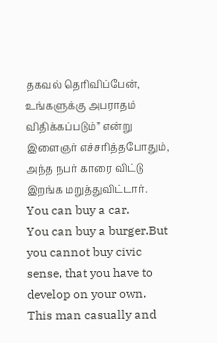தகவல் தெரிவிப்பேன், உங்களுக்கு அபராதம் விதிக்கப்படும்” என்று இளைஞர் எச்சரித்தபோதும், அந்த நபர் காரை விட்டு இறங்க மறுத்துவிட்டார்.
You can buy a car.
You can buy a burger.But you cannot buy civic sense, that you have to develop on your own.
This man casually and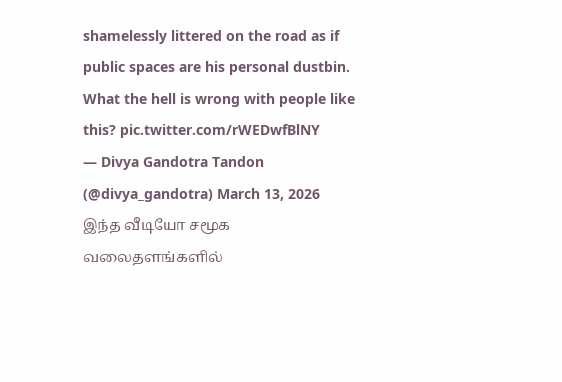shamelessly littered on the road as if public spaces are his personal dustbin.
What the hell is wrong with people like this? pic.twitter.com/rWEDwfBlNY
— Divya Gandotra Tandon (@divya_gandotra) March 13, 2026
இந்த வீடியோ சமூக வலைதளங்களில்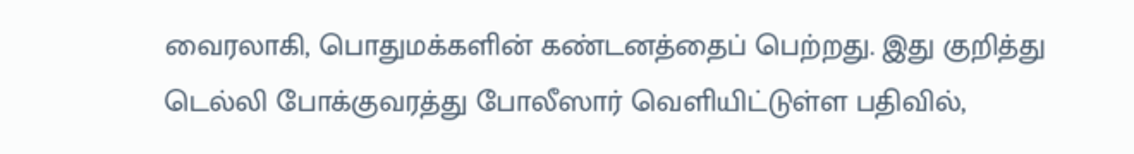வைரலாகி, பொதுமக்களின் கண்டனத்தைப் பெற்றது. இது குறித்து டெல்லி போக்குவரத்து போலீஸார் வெளியிட்டுள்ள பதிவில்,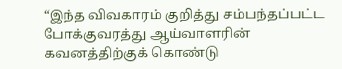“இந்த விவகாரம் குறித்து சம்பந்தப்பட்ட போக்குவரத்து ஆய்வாளரின் கவனத்திற்குக் கொண்டு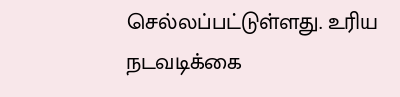செல்லப்பட்டுள்ளது. உரிய நடவடிக்கை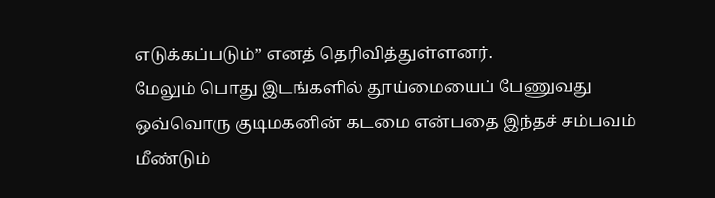எடுக்கப்படும்” எனத் தெரிவித்துள்ளனர்.
மேலும் பொது இடங்களில் தூய்மையைப் பேணுவது ஒவ்வொரு குடிமகனின் கடமை என்பதை இந்தச் சம்பவம் மீண்டும்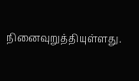நினைவுறுத்தியுள்ளது.